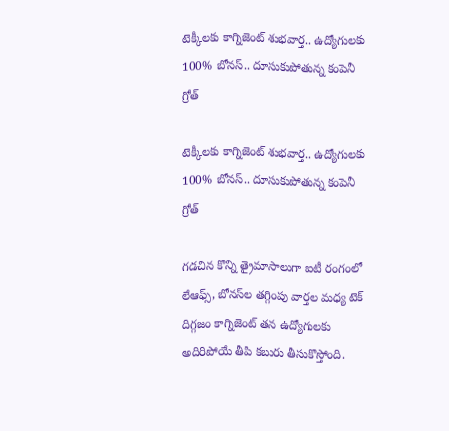టెక్కీలకు కాగ్నిజెంట్‌ శుభవార్త.. ఉద్యోగులకు 100% బోనస్.. దూసుకుపోతున్న కంపెనీ గ్రోత్

టెక్కీలకు కాగ్నిజెంట్‌ శుభవార్త.. ఉద్యోగులకు 100% బోనస్.. దూసుకుపోతున్న కంపెనీ గ్రోత్

గడచిన కొన్ని త్రైమాసాలుగా ఐటీ రంగంలో లేఆఫ్స్, బోనస్‌ల తగ్గింపు వార్తల మధ్య టెక్ దిగ్గజం కాగ్నిజెంట్ తన ఉద్యోగులకు అదిరిపోయే తీపి కబురు తీసుకొస్తోంది.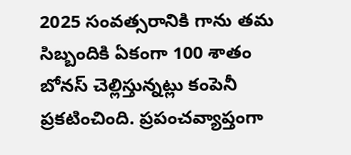2025 సంవత్సరానికి గాను తమ సిబ్బందికి ఏకంగా 100 శాతం బోనస్ చెల్లిస్తున్నట్లు కంపెనీ ప్రకటించింది. ప్రపంచవ్యాప్తంగా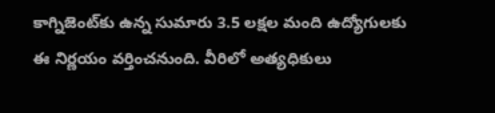కాగ్నిజెంట్‌కు ఉన్న సుమారు 3.5 లక్షల మంది ఉద్యోగులకు ఈ నిర్ణయం వర్తించనుంది. వీరిలో అత్యధికులు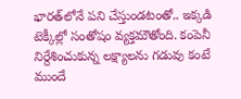భారత్‌లోనే పని చేస్తుండటంతో.. ఇక్కడి టెక్కీల్లో సంతోషం వ్యక్తమౌతోంది. కంపెనీ నిర్దేశించుకున్న లక్ష్యాలను గడువు కంటే ముందే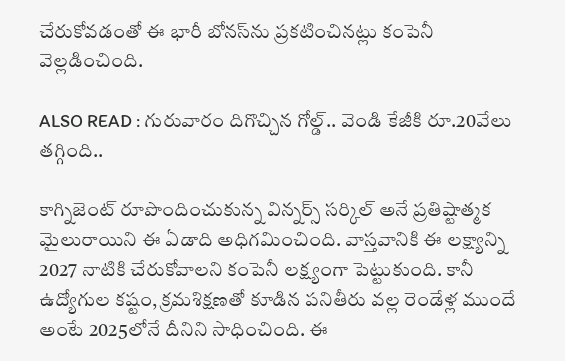చేరుకోవడంతో ఈ భారీ బోనస్‌ను ప్రకటించినట్లు కంపెనీ వెల్లడించింది.

ALSO READ : గురువారం దిగొచ్చిన గోల్డ్.. వెండి కేజీకి రూ.20వేలు తగ్గింది..

కాగ్నిజెంట్ రూపొందించుకున్న విన్నర్స్ సర్కిల్ అనే ప్రతిష్టాత్మక మైలురాయిని ఈ ఏడాది అధిగమించింది. వాస్తవానికి ఈ లక్ష్యాన్ని 2027 నాటికి చేరుకోవాలని కంపెనీ లక్ష్యంగా పెట్టుకుంది. కానీ ఉద్యోగుల కష్టం, క్రమశిక్షణతో కూడిన పనితీరు వల్ల రెండేళ్ల ముందే అంటే 2025లోనే దీనిని సాధించింది. ఈ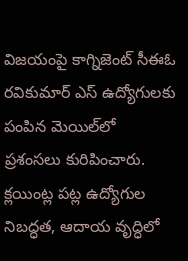విజయంపై కాగ్నిజెంట్ సీఈఓ రవికుమార్ ఎస్ ఉద్యోగులకు పంపిన మెయిల్‌లో ప్రశంసలు కురిపించారు. క్లయింట్ల పట్ల ఉద్యోగుల నిబద్ధత, ఆదాయ వృద్ధిలో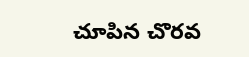చూపిన చొరవ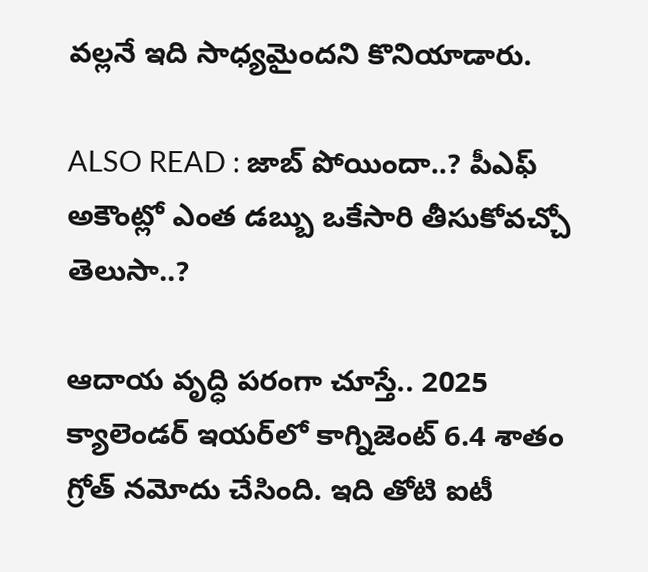వల్లనే ఇది సాధ్యమైందని కొనియాడారు.

ALSO READ : జాబ్ పోయిందా..? పీఎఫ్ అకౌంట్లో ఎంత డబ్బు ఒకేసారి తీసుకోవచ్చో తెలుసా..?

ఆదాయ వృద్ధి పరంగా చూస్తే.. 2025 క్యాలెండర్ ఇయర్‌లో కాగ్నిజెంట్ 6.4 శాతం గ్రోత్ నమోదు చేసింది. ఇది తోటి ఐటీ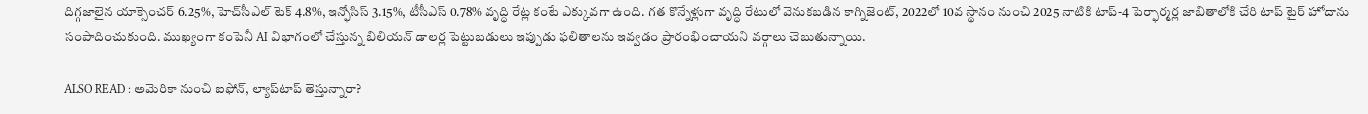దిగ్గజాలైన యాక్సెంచర్ 6.25%, హెచ్‌సీఎల్ టెక్ 4.8%, ఇన్ఫోసిస్ 3.15%, టీసీఎస్ 0.78% వృద్ధి రేట్ల కంటే ఎక్కువగా ఉంది. గత కొన్నేళ్లుగా వృద్ధి రేటులో వెనుకబడిన కాగ్నిజెంట్, 2022లో 10వ స్థానం నుంచి 2025 నాటికి టాప్-4 పెర్ఫార్మర్ల జాబితాలోకి చేరి టాప్ టైర్ హోదాను సంపాదించుకుంది. ముఖ్యంగా కంపెనీ AI విభాగంలో చేస్తున్న బిలియన్ డాలర్ల పెట్టుబడులు ఇప్పుడు ఫలితాలను ఇవ్వడం ప్రారంభించాయని వర్గాలు చెబుతున్నాయి.

ALSO READ : అమెరికా నుంచి ఐఫోన్, ల్యాప్‌టాప్ తెస్తున్నారా?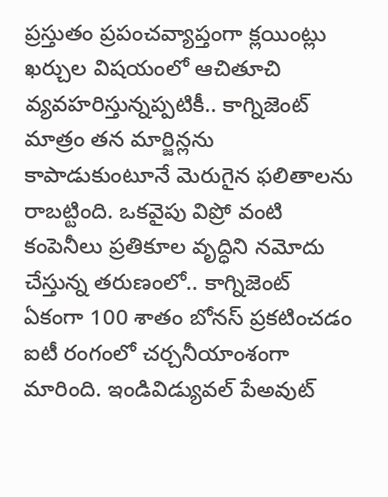ప్రస్తుతం ప్రపంచవ్యాప్తంగా క్లయింట్లు ఖర్చుల విషయంలో ఆచితూచి వ్యవహరిస్తున్నప్పటికీ.. కాగ్నిజెంట్ మాత్రం తన మార్జిన్లను కాపాడుకుంటూనే మెరుగైన ఫలితాలను రాబట్టింది. ఒకవైపు విప్రో వంటి కంపెనీలు ప్రతికూల వృద్ధిని నమోదు చేస్తున్న తరుణంలో.. కాగ్నిజెంట్ ఏకంగా 100 శాతం బోనస్ ప్రకటించడం ఐటీ రంగంలో చర్చనీయాంశంగా మారింది. ఇండివిడ్యువల్ పేఅవుట్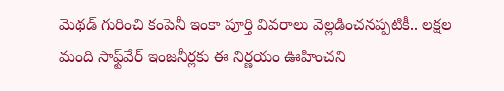మెథడ్ గురించి కంపెనీ ఇంకా పూర్తి వివరాలు వెల్లడించనప్పటికీ.. లక్షల మంది సాఫ్ట్‌వేర్ ఇంజనీర్లకు ఈ నిర్ణయం ఊహించని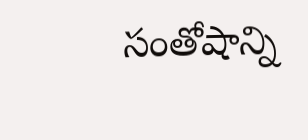సంతోషాన్ని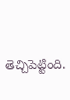తెచ్చిపెట్టింది.